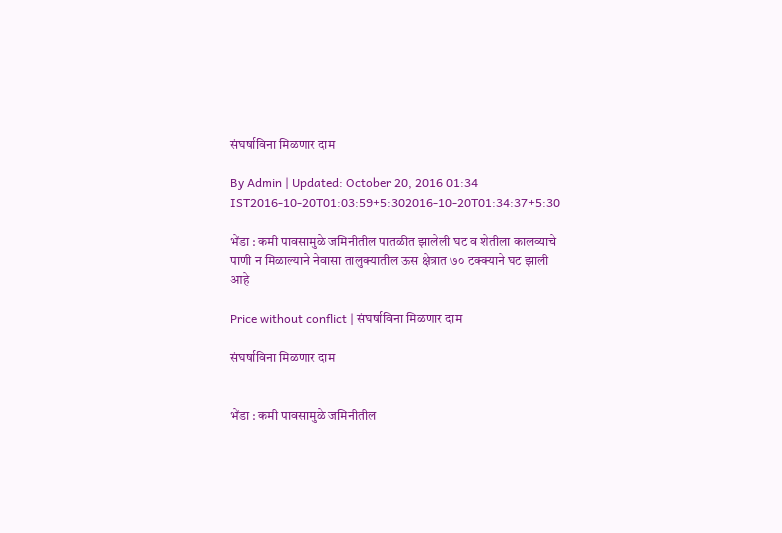संघर्षाविना मिळणार दाम

By Admin | Updated: October 20, 2016 01:34 IST2016-10-20T01:03:59+5:302016-10-20T01:34:37+5:30

भेंडा : कमी पावसामुळे जमिनीतील पातळीत झालेली घट व शेतीला कालव्याचे पाणी न मिळाल्याने नेवासा तालुक्यातील ऊस क्षेत्रात ७० टक्क्याने घट झाली आहे

Price without conflict | संघर्षाविना मिळणार दाम

संघर्षाविना मिळणार दाम


भेंडा : कमी पावसामुळे जमिनीतील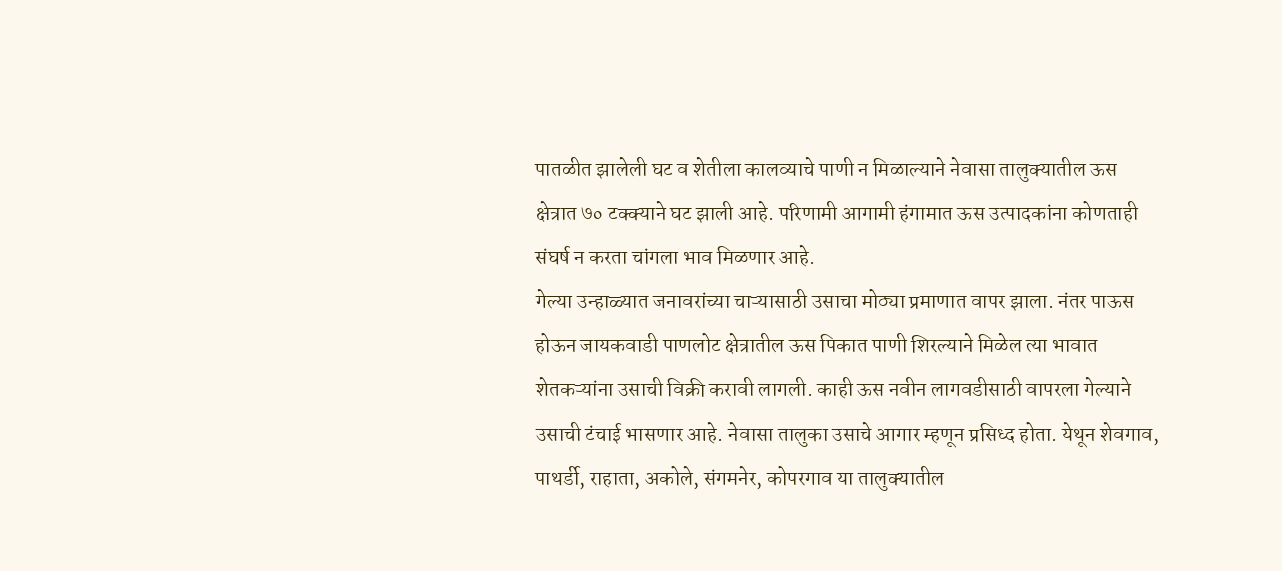पातळीत झालेली घट व शेतीला कालव्याचे पाणी न मिळाल्याने नेवासा तालुक्यातील ऊस क्षेत्रात ७० टक्क्याने घट झाली आहे. परिणामी आगामी हंगामात ऊस उत्पादकांना कोणताही संघर्ष न करता चांगला भाव मिळणार आहे.
गेल्या उन्हाळ्यात जनावरांच्या चाऱ्यासाठी उसाचा मोठ्या प्रमाणात वापर झाला. नंतर पाऊस होऊन जायकवाडी पाणलोट क्षेत्रातील ऊस पिकात पाणी शिरल्याने मिळेल त्या भावात शेतकऱ्यांना उसाची विक्री करावी लागली. काही ऊस नवीन लागवडीसाठी वापरला गेल्याने उसाची टंचाई भासणार आहे. नेवासा तालुका उसाचे आगार म्हणून प्रसिध्द होता. येथून शेवगाव, पाथर्डी, राहाता, अकोले, संगमनेर, कोपरगाव या तालुक्यातील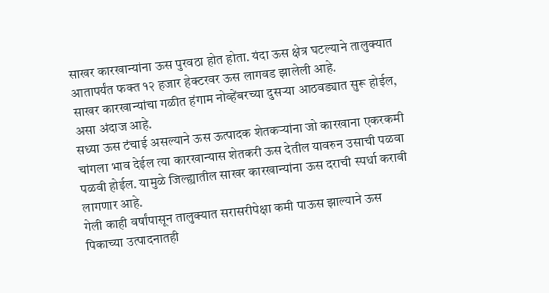साखर कारखान्यांना ऊस पुरवठा होत होता. यंदा ऊस क्षेत्र घटल्याने तालुक्यात आतापर्यंत फक्त १२ हजार हेक्टरवर ऊस लागवड झालेली आहे.
साखर कारखान्यांचा गळीत हंगाम नोव्हेंबरच्या दुसऱ्या आठवड्यात सुरू होईल, असा अंदाज आहे.
सध्या ऊस टंचाई असल्याने ऊस ऊत्पादक शेतकऱ्यांना जो कारखाना एकरकमी चांगला भाव देईल त्या कारखान्यास शेतकरी ऊस देतील यावरुन उसाची पळवा पळवी होईल. यामुळे जिल्ह्यातील साखर कारखान्यांना ऊस दराची स्पर्धा करावी लागणार आहे.
गेली काही वर्षांपासून तालुक्यात सरासरीपेक्षा कमी पाऊस झाल्याने ऊस पिकाच्या उत्पादनातही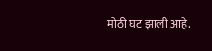मोठी घट झाली आहे.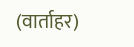(वार्ताहर)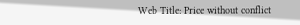Web Title: Price without conflict